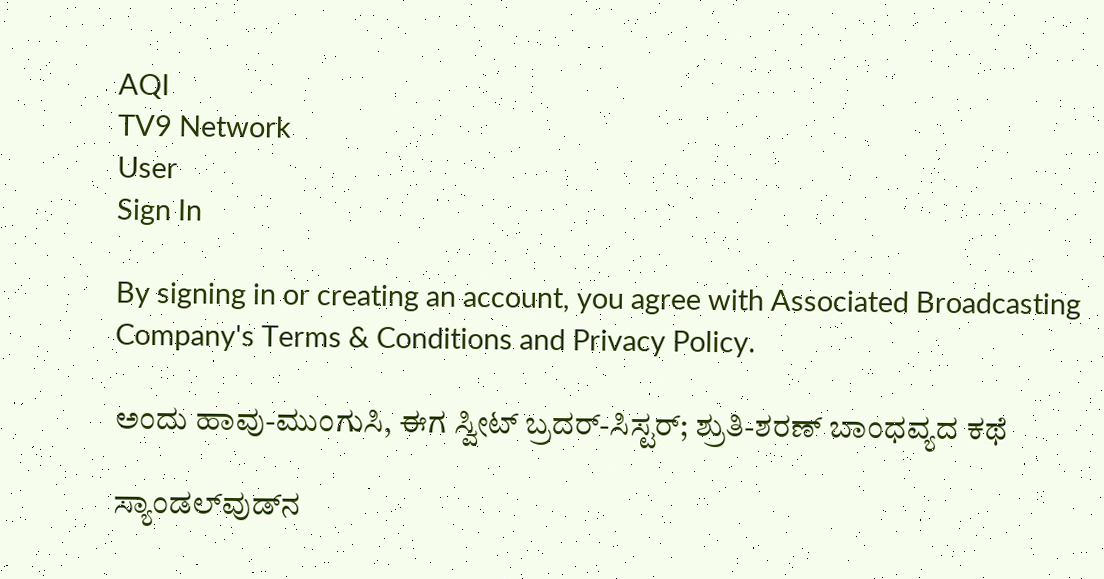AQI
TV9 Network
User
Sign In

By signing in or creating an account, you agree with Associated Broadcasting Company's Terms & Conditions and Privacy Policy.

ಅಂದು ಹಾವು-ಮುಂಗುಸಿ, ಈಗ ಸ್ವೀಟ್ ಬ್ರದರ್-ಸಿಸ್ಟರ್; ಶ್ರುತಿ-ಶರಣ್ ಬಾಂಧವ್ಯದ ಕಥೆ

ಸ್ಯಾಂಡಲ್‌ವುಡ್‌ನ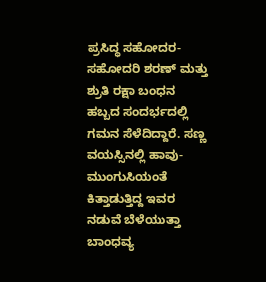ಪ್ರಸಿದ್ಧ ಸಹೋದರ-ಸಹೋದರಿ ಶರಣ್ ಮತ್ತು ಶ್ರುತಿ ರಕ್ಷಾ ಬಂಧನ ಹಬ್ಬದ ಸಂದರ್ಭದಲ್ಲಿ ಗಮನ ಸೆಳೆದಿದ್ದಾರೆ. ಸಣ್ಣ ವಯಸ್ಸಿನಲ್ಲಿ ಹಾವು-ಮುಂಗುಸಿಯಂತೆ ಕಿತ್ತಾಡುತ್ತಿದ್ದ ಇವರ ನಡುವೆ ಬೆಳೆಯುತ್ತಾ ಬಾಂಧವ್ಯ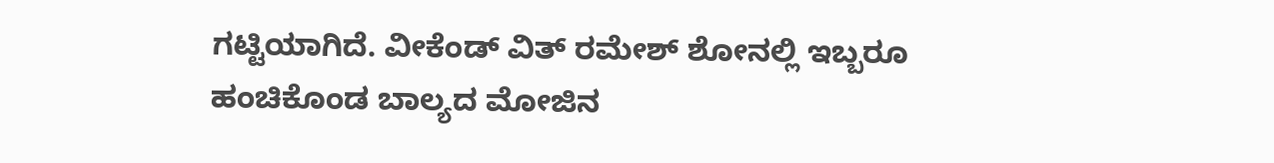ಗಟ್ಟಿಯಾಗಿದೆ. ವೀಕೆಂಡ್ ವಿತ್ ರಮೇಶ್ ಶೋನಲ್ಲಿ ಇಬ್ಬರೂ ಹಂಚಿಕೊಂಡ ಬಾಲ್ಯದ ಮೋಜಿನ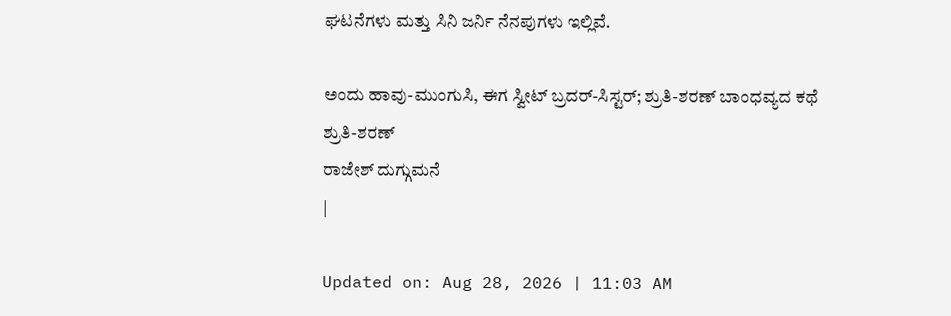ಘಟನೆಗಳು ಮತ್ತು ಸಿನಿ ಜರ್ನಿ ನೆನಪುಗಳು ಇಲ್ಲಿವೆ.

ಅಂದು ಹಾವು-ಮುಂಗುಸಿ, ಈಗ ಸ್ವೀಟ್ ಬ್ರದರ್-ಸಿಸ್ಟರ್; ಶ್ರುತಿ-ಶರಣ್ ಬಾಂಧವ್ಯದ ಕಥೆ
ಶ್ರುತಿ-ಶರಣ್
ರಾಜೇಶ್ ದುಗ್ಗುಮನೆ
|

Updated on: Aug 28, 2026 | 11:03 AM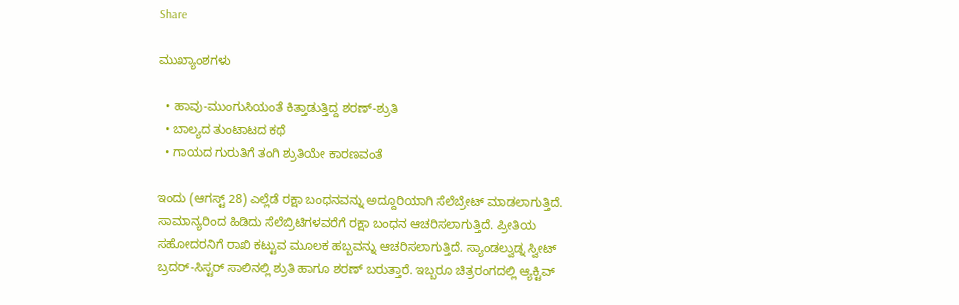Share

ಮುಖ್ಯಾಂಶಗಳು

  • ಹಾವು-ಮುಂಗುಸಿಯಂತೆ ಕಿತ್ತಾಡುತ್ತಿದ್ದ ಶರಣ್-ಶ್ರುತಿ
  • ಬಾಲ್ಯದ ತುಂಟಾಟದ ಕಥೆ
  • ಗಾಯದ ಗುರುತಿಗೆ ತಂಗಿ ಶ್ರುತಿಯೇ ಕಾರಣವಂತೆ

ಇಂದು (ಆಗಸ್ಟ್ 28) ಎಲ್ಲೆಡೆ ರಕ್ಷಾ ಬಂಧನವನ್ನು ಅದ್ದೂರಿಯಾಗಿ ಸೆಲೆಬ್ರೇಟ್ ಮಾಡಲಾಗುತ್ತಿದೆ. ಸಾಮಾನ್ಯರಿಂದ ಹಿಡಿದು ಸೆಲೆಬ್ರಿಟಿಗಳವರೆಗೆ ರಕ್ಷಾ ಬಂಧನ ಆಚರಿಸಲಾಗುತ್ತಿದೆ. ಪ್ರೀತಿಯ ಸಹೋದರನಿಗೆ ರಾಖಿ ಕಟ್ಟುವ ಮೂಲಕ ಹಬ್ಬವನ್ನು ಆಚರಿಸಲಾಗುತ್ತಿದೆ. ಸ್ಯಾಂಡಲ್ವುಡ್ನ ಸ್ವೀಟ್ ಬ್ರದರ್-ಸಿಸ್ಟರ್ ಸಾಲಿನಲ್ಲಿ ಶ್ರುತಿ ಹಾಗೂ ಶರಣ್ ಬರುತ್ತಾರೆ. ಇಬ್ಬರೂ ಚಿತ್ರರಂಗದಲ್ಲಿ ಆ್ಯಕ್ಟಿವ್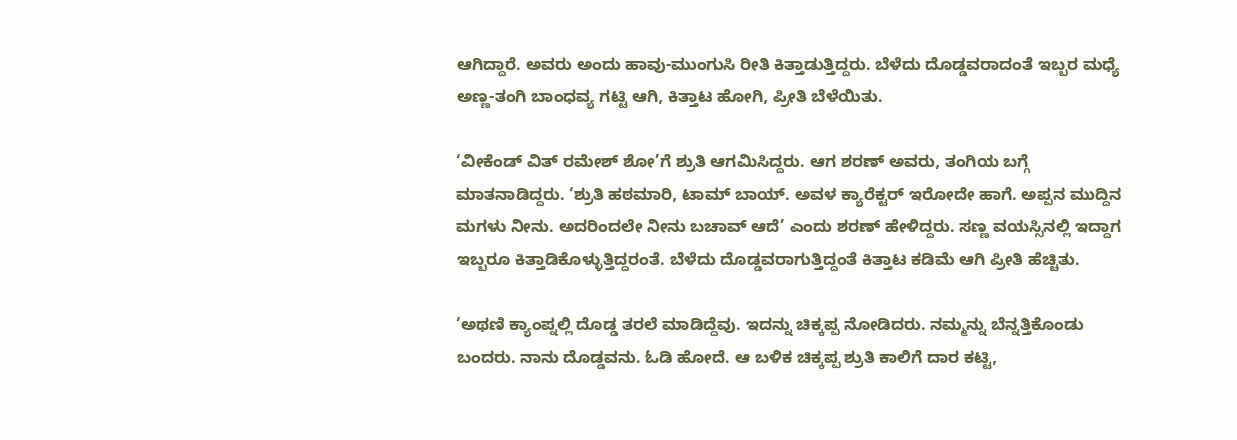ಆಗಿದ್ದಾರೆ. ಅವರು ಅಂದು ಹಾವು-ಮುಂಗುಸಿ ರೀತಿ ಕಿತ್ತಾಡುತ್ತಿದ್ದರು. ಬೆಳೆದು ದೊಡ್ಡವರಾದಂತೆ ಇಬ್ಬರ ಮಧ್ಯೆ ಅಣ್ಣ-ತಂಗಿ ಬಾಂಧವ್ಯ ಗಟ್ಟಿ ಆಗಿ, ಕಿತ್ತಾಟ ಹೋಗಿ, ಪ್ರೀತಿ ಬೆಳೆಯಿತು.

‘ವೀಕೆಂಡ್ ವಿತ್ ರಮೇಶ್ ಶೋ’ಗೆ ಶ್ರುತಿ ಆಗಮಿಸಿದ್ದರು. ಆಗ ಶರಣ್ ಅವರು, ತಂಗಿಯ ಬಗ್ಗೆ ಮಾತನಾಡಿದ್ದರು. ‘ಶ್ರುತಿ ಹಠಮಾರಿ, ಟಾಮ್ ಬಾಯ್. ಅವಳ ಕ್ಯಾರೆಕ್ಟರ್ ಇರೋದೇ ಹಾಗೆ. ಅಪ್ಪನ ಮುದ್ದಿನ ಮಗಳು ನೀನು. ಅದರಿಂದಲೇ ನೀನು ಬಚಾವ್ ಆದೆ’ ಎಂದು ಶರಣ್ ಹೇಳಿದ್ದರು. ಸಣ್ಣ ವಯಸ್ಸಿನಲ್ಲಿ ಇದ್ದಾಗ ಇಬ್ಬರೂ ಕಿತ್ತಾಡಿಕೊಳ್ಳುತ್ತಿದ್ದರಂತೆ. ಬೆಳೆದು ದೊಡ್ಡವರಾಗುತ್ತಿದ್ದಂತೆ ಕಿತ್ತಾಟ ಕಡಿಮೆ ಆಗಿ ಪ್ರೀತಿ ಹೆಚ್ಚಿತು.

‘ಅಥಣಿ ಕ್ಯಾಂಪ್ನಲ್ಲಿ ದೊಡ್ಡ ತರಲೆ ಮಾಡಿದ್ದೆವು. ಇದನ್ನು ಚಿಕ್ಕಪ್ಪ ನೋಡಿದರು. ನಮ್ಮನ್ನು ಬೆನ್ನತ್ತಿಕೊಂಡು ಬಂದರು. ನಾನು ದೊಡ್ಡವನು. ಓಡಿ ಹೋದೆ. ಆ ಬಳಿಕ ಚಿಕ್ಕಪ್ಪ ಶ್ರುತಿ ಕಾಲಿಗೆ ದಾರ ಕಟ್ಟಿ,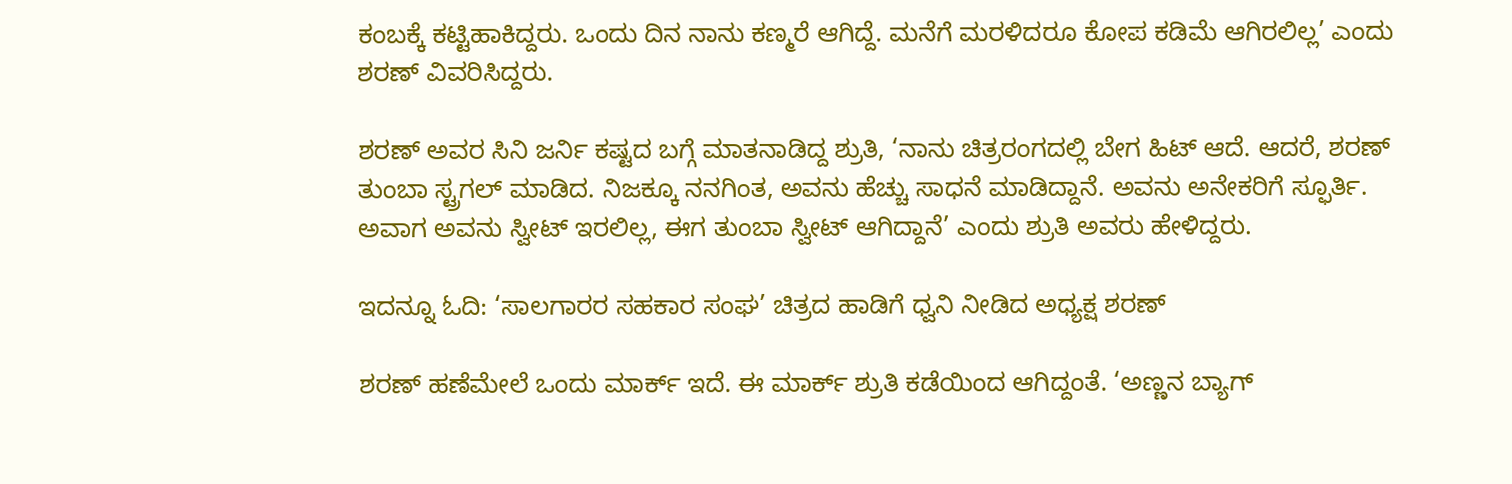ಕಂಬಕ್ಕೆ ಕಟ್ಟಿಹಾಕಿದ್ದರು. ಒಂದು ದಿನ ನಾನು ಕಣ್ಮರೆ ಆಗಿದ್ದೆ. ಮನೆಗೆ ಮರಳಿದರೂ ಕೋಪ ಕಡಿಮೆ ಆಗಿರಲಿಲ್ಲ’ ಎಂದು ಶರಣ್ ವಿವರಿಸಿದ್ದರು.

ಶರಣ್ ಅವರ ಸಿನಿ ಜರ್ನಿ ಕಷ್ಟದ ಬಗ್ಗೆ ಮಾತನಾಡಿದ್ದ ಶ್ರುತಿ, ‘ನಾನು ಚಿತ್ರರಂಗದಲ್ಲಿ ಬೇಗ ಹಿಟ್ ಆದೆ. ಆದರೆ, ಶರಣ್ ತುಂಬಾ ಸ್ಟ್ರಗಲ್ ಮಾಡಿದ. ನಿಜಕ್ಕೂ ನನಗಿಂತ, ಅವನು ಹೆಚ್ಚು ಸಾಧನೆ ಮಾಡಿದ್ದಾನೆ. ಅವನು ಅನೇಕರಿಗೆ ಸ್ಫೂರ್ತಿ. ಅವಾಗ ಅವನು ಸ್ವೀಟ್ ಇರಲಿಲ್ಲ, ಈಗ ತುಂಬಾ ಸ್ವೀಟ್ ಆಗಿದ್ದಾನೆ’ ಎಂದು ಶ್ರುತಿ ಅವರು ಹೇಳಿದ್ದರು.

ಇದನ್ನೂ ಓದಿ: ‘ಸಾಲಗಾರರ ಸಹಕಾರ ಸಂಘ’ ಚಿತ್ರದ ಹಾಡಿಗೆ ಧ್ವನಿ ನೀಡಿದ ಅಧ್ಯಕ್ಷ ಶರಣ್

ಶರಣ್ ಹಣೆಮೇಲೆ ಒಂದು ಮಾರ್ಕ್ ಇದೆ. ಈ ಮಾರ್ಕ್ ಶ್ರುತಿ ಕಡೆಯಿಂದ ಆಗಿದ್ದಂತೆ. ‘ಅಣ್ಣನ ಬ್ಯಾಗ್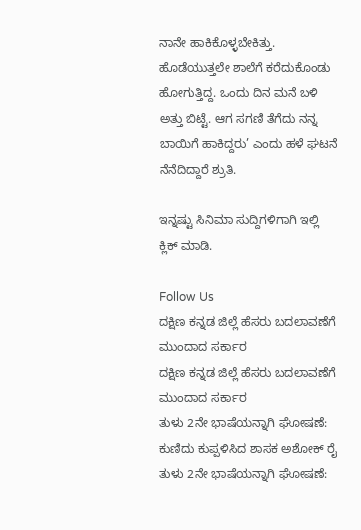ನಾನೇ ಹಾಕಿಕೊಳ್ಳಬೇಕಿತ್ತು. ಹೊಡೆಯುತ್ತಲೇ ಶಾಲೆಗೆ ಕರೆದುಕೊಂಡು ಹೋಗುತ್ತಿದ್ದ. ಒಂದು ದಿನ ಮನೆ ಬಳಿ ಅತ್ತು ಬಿಟ್ಟೆ. ಆಗ ಸಗಣಿ ತೆಗೆದು ನನ್ನ ಬಾಯಿಗೆ ಹಾಕಿದ್ದರು’ ಎಂದು ಹಳೆ ಘಟನೆ ನೆನೆದಿದ್ದಾರೆ ಶ್ರುತಿ.

ಇನ್ನಷ್ಟು ಸಿನಿಮಾ ಸುದ್ದಿಗಳಿಗಾಗಿ ಇಲ್ಲಿ ಕ್ಲಿಕ್ ಮಾಡಿ.

Follow Us
ದಕ್ಷಿಣ ಕನ್ನಡ ಜಿಲ್ಲೆ ಹೆಸರು ಬದಲಾವಣೆಗೆ ಮುಂದಾದ ಸರ್ಕಾರ
ದಕ್ಷಿಣ ಕನ್ನಡ ಜಿಲ್ಲೆ ಹೆಸರು ಬದಲಾವಣೆಗೆ ಮುಂದಾದ ಸರ್ಕಾರ
ತುಳು 2ನೇ ಭಾಷೆಯನ್ನಾಗಿ ಘೋಷಣೆ: ಕುಣಿದು ಕುಪ್ಪಳಿಸಿದ ಶಾಸಕ ಅಶೋಕ್ ರೈ
ತುಳು 2ನೇ ಭಾಷೆಯನ್ನಾಗಿ ಘೋಷಣೆ: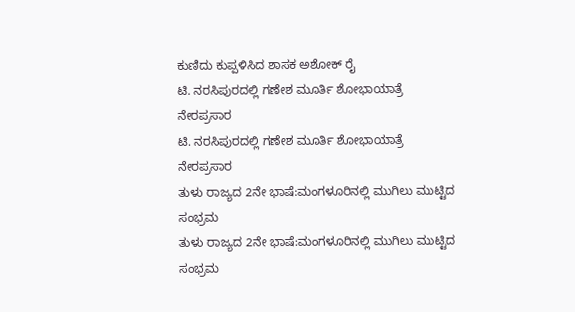ಕುಣಿದು ಕುಪ್ಪಳಿಸಿದ ಶಾಸಕ ಅಶೋಕ್ ರೈ
ಟಿ. ನರಸಿಪುರದಲ್ಲಿ ಗಣೇಶ ಮೂರ್ತಿ ಶೋಭಾಯಾತ್ರೆ ನೇರಪ್ರಸಾರ
ಟಿ. ನರಸಿಪುರದಲ್ಲಿ ಗಣೇಶ ಮೂರ್ತಿ ಶೋಭಾಯಾತ್ರೆ ನೇರಪ್ರಸಾರ
ತುಳು ರಾಜ್ಯದ 2ನೇ ಭಾಷೆ:ಮಂಗಳೂರಿನಲ್ಲಿ ಮುಗಿಲು ಮುಟ್ಟಿದ ಸಂಭ್ರಮ
ತುಳು ರಾಜ್ಯದ 2ನೇ ಭಾಷೆ:ಮಂಗಳೂರಿನಲ್ಲಿ ಮುಗಿಲು ಮುಟ್ಟಿದ ಸಂಭ್ರಮ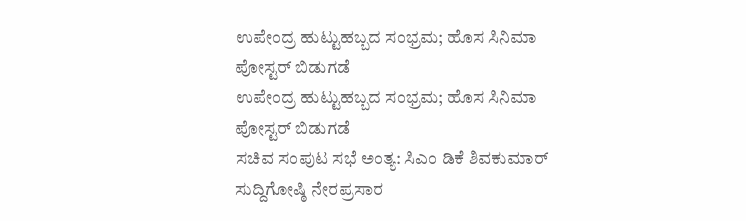ಉಪೇಂದ್ರ ಹುಟ್ಟುಹಬ್ಬದ ಸಂಭ್ರಮ; ಹೊಸ ಸಿನಿಮಾ ಪೋಸ್ಟರ್ ಬಿಡುಗಡೆ
ಉಪೇಂದ್ರ ಹುಟ್ಟುಹಬ್ಬದ ಸಂಭ್ರಮ; ಹೊಸ ಸಿನಿಮಾ ಪೋಸ್ಟರ್ ಬಿಡುಗಡೆ
ಸಚಿವ ಸಂಪುಟ ಸಭೆ ಅಂತ್ಯ: ಸಿಎಂ ಡಿಕೆ ಶಿವಕುಮಾರ್ ಸುದ್ದಿಗೋಷ್ಠಿ ನೇರಪ್ರಸಾರ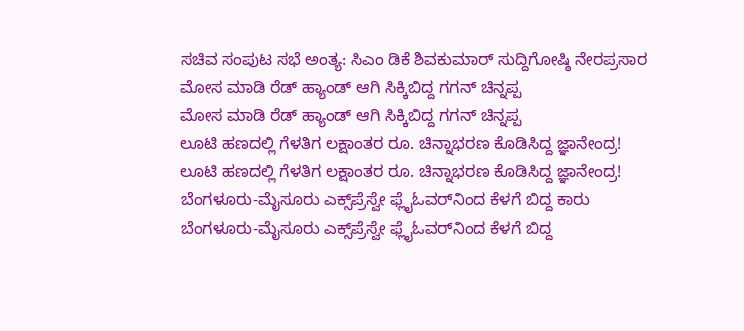ಸಚಿವ ಸಂಪುಟ ಸಭೆ ಅಂತ್ಯ: ಸಿಎಂ ಡಿಕೆ ಶಿವಕುಮಾರ್ ಸುದ್ದಿಗೋಷ್ಠಿ ನೇರಪ್ರಸಾರ
ಮೋಸ ಮಾಡಿ ರೆಡ್ ಹ್ಯಾಂಡ್ ಆಗಿ ಸಿಕ್ಕಿಬಿದ್ದ ಗಗನ್ ಚಿನ್ನಪ್ಪ
ಮೋಸ ಮಾಡಿ ರೆಡ್ ಹ್ಯಾಂಡ್ ಆಗಿ ಸಿಕ್ಕಿಬಿದ್ದ ಗಗನ್ ಚಿನ್ನಪ್ಪ
ಲೂಟಿ ಹಣದಲ್ಲಿ ಗೆಳತಿಗ ಲಕ್ಷಾಂತರ ರೂ. ಚಿನ್ನಾಭರಣ ಕೊಡಿಸಿದ್ದ ಜ್ಞಾನೇಂದ್ರ!
ಲೂಟಿ ಹಣದಲ್ಲಿ ಗೆಳತಿಗ ಲಕ್ಷಾಂತರ ರೂ. ಚಿನ್ನಾಭರಣ ಕೊಡಿಸಿದ್ದ ಜ್ಞಾನೇಂದ್ರ!
ಬೆಂಗಳೂರು-ಮೈಸೂರು ಎಕ್ಸ್‌ಪ್ರೆಸ್ವೇ ಫ್ಲೈಓವರ್‌‌ನಿಂದ ಕೆಳಗೆ ಬಿದ್ದ ಕಾರು
ಬೆಂಗಳೂರು-ಮೈಸೂರು ಎಕ್ಸ್‌ಪ್ರೆಸ್ವೇ ಫ್ಲೈಓವರ್‌‌ನಿಂದ ಕೆಳಗೆ ಬಿದ್ದ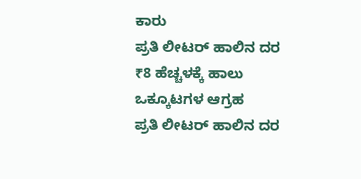ಕಾರು
ಪ್ರತಿ ಲೀಟರ್‌ ಹಾಲಿನ ದರ ₹8 ಹೆಚ್ಚಳಕ್ಕೆ ಹಾಲು ಒಕ್ಕೂಟಗಳ ಆಗ್ರಹ
ಪ್ರತಿ ಲೀಟರ್‌ ಹಾಲಿನ ದರ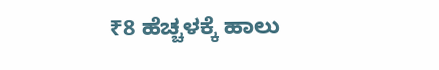₹8 ಹೆಚ್ಚಳಕ್ಕೆ ಹಾಲು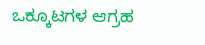ಒಕ್ಕೂಟಗಳ ಆಗ್ರಹ